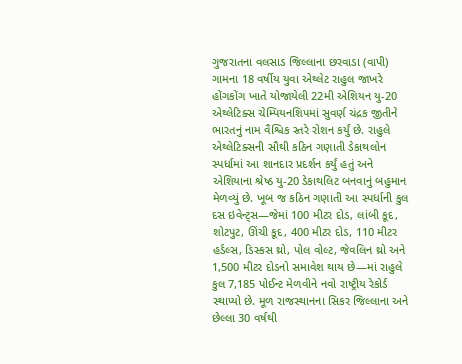ગુજરાતના વલસાડ જિલ્લાના છરવાડા (વાપી) ગામના 18 વર્ષીય યુવા એથ્લેટ રાહુલ જાખરે હોંગકોંગ ખાતે યોજાયેલી 22મી એશિયન યુ-20 એથ્લેટિક્સ ચેમ્પિયનશિપમાં સુવર્ણ ચંદ્રક જીતીને ભારતનું નામ વૈશ્વિક સ્તરે રોશન કર્યું છે. રાહુલે એથ્લેટિક્સની સૌથી કઠિન ગણાતી ડેકાથલોન સ્પર્ધામાં આ શાનદાર પ્રદર્શન કર્યું હતું અને એશિયાના શ્રેષ્ઠ યુ-20 ડેકાથલિટ બનવાનું બહુમાન મેળવ્યું છે. ખૂબ જ કઠિન ગણાતી આ સ્પર્ધાની કુલ દસ ઇવેન્ટ્સ—જેમાં 100 મીટર દોડ, લાંબી કૂદ, શોટપુટ, ઊંચી કૂદ, 400 મીટર દોડ, 110 મીટર હર્ડલ્સ, ડિસ્કસ થ્રો, પોલ વોલ્ટ, જેવલિન થ્રો અને 1,500 મીટર દોડનો સમાવેશ થાય છે—માં રાહુલે કુલ 7,185 પોઈન્ટ મેળવીને નવો રાષ્ટ્રીય રેકોર્ડ સ્થાપ્યો છે. મૂળ રાજસ્થાનના સિકર જિલ્લાના અને છેલ્લા 30 વર્ષથી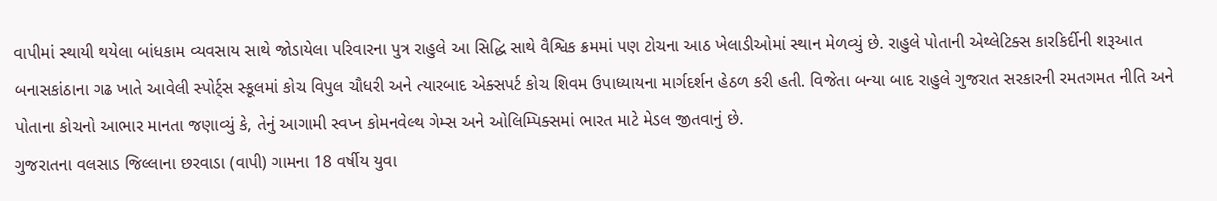વાપીમાં સ્થાયી થયેલા બાંધકામ વ્યવસાય સાથે જોડાયેલા પરિવારના પુત્ર રાહુલે આ સિદ્ધિ સાથે વૈશ્વિક ક્રમમાં પણ ટોચના આઠ ખેલાડીઓમાં સ્થાન મેળવ્યું છે. રાહુલે પોતાની એથ્લેટિક્સ કારકિર્દીની શરૂઆત બનાસકાંઠાના ગઢ ખાતે આવેલી સ્પોર્ટ્સ સ્કૂલમાં કોચ વિપુલ ચૌધરી અને ત્યારબાદ એક્સપર્ટ કોચ શિવમ ઉપાધ્યાયના માર્ગદર્શન હેઠળ કરી હતી. વિજેતા બન્યા બાદ રાહુલે ગુજરાત સરકારની રમતગમત નીતિ અને પોતાના કોચનો આભાર માનતા જણાવ્યું કે, તેનું આગામી સ્વપ્ન કોમનવેલ્થ ગેમ્સ અને ઓલિમ્પિક્સમાં ભારત માટે મેડલ જીતવાનું છે.
ગુજરાતના વલસાડ જિલ્લાના છરવાડા (વાપી) ગામના 18 વર્ષીય યુવા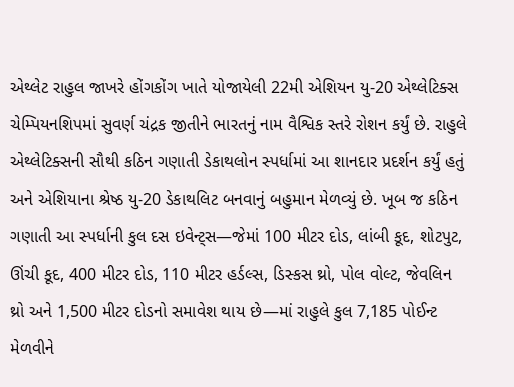એથ્લેટ રાહુલ જાખરે હોંગકોંગ ખાતે યોજાયેલી 22મી એશિયન યુ-20 એથ્લેટિક્સ ચેમ્પિયનશિપમાં સુવર્ણ ચંદ્રક જીતીને ભારતનું નામ વૈશ્વિક સ્તરે રોશન કર્યું છે. રાહુલે એથ્લેટિક્સની સૌથી કઠિન ગણાતી ડેકાથલોન સ્પર્ધામાં આ શાનદાર પ્રદર્શન કર્યું હતું અને એશિયાના શ્રેષ્ઠ યુ-20 ડેકાથલિટ બનવાનું બહુમાન મેળવ્યું છે. ખૂબ જ કઠિન ગણાતી આ સ્પર્ધાની કુલ દસ ઇવેન્ટ્સ—જેમાં 100 મીટર દોડ, લાંબી કૂદ, શોટપુટ, ઊંચી કૂદ, 400 મીટર દોડ, 110 મીટર હર્ડલ્સ, ડિસ્કસ થ્રો, પોલ વોલ્ટ, જેવલિન થ્રો અને 1,500 મીટર દોડનો સમાવેશ થાય છે—માં રાહુલે કુલ 7,185 પોઈન્ટ મેળવીને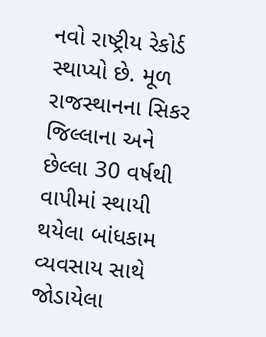નવો રાષ્ટ્રીય રેકોર્ડ સ્થાપ્યો છે. મૂળ રાજસ્થાનના સિકર જિલ્લાના અને છેલ્લા 30 વર્ષથી વાપીમાં સ્થાયી થયેલા બાંધકામ વ્યવસાય સાથે જોડાયેલા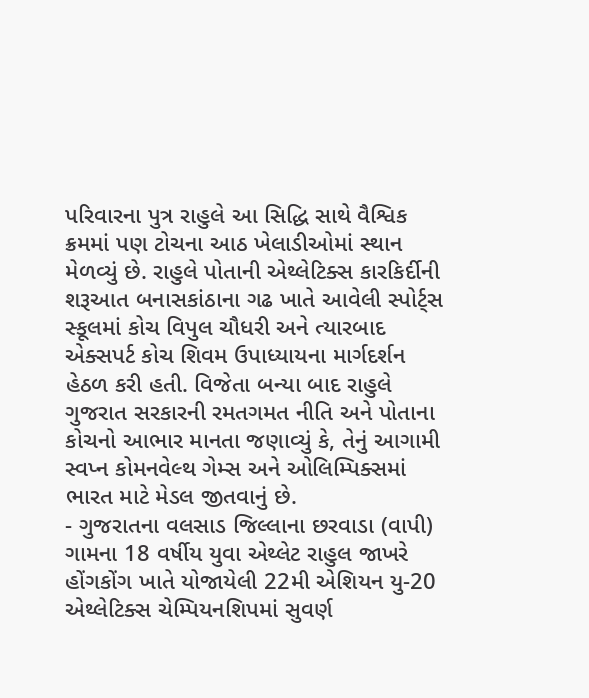પરિવારના પુત્ર રાહુલે આ સિદ્ધિ સાથે વૈશ્વિક ક્રમમાં પણ ટોચના આઠ ખેલાડીઓમાં સ્થાન મેળવ્યું છે. રાહુલે પોતાની એથ્લેટિક્સ કારકિર્દીની શરૂઆત બનાસકાંઠાના ગઢ ખાતે આવેલી સ્પોર્ટ્સ સ્કૂલમાં કોચ વિપુલ ચૌધરી અને ત્યારબાદ એક્સપર્ટ કોચ શિવમ ઉપાધ્યાયના માર્ગદર્શન હેઠળ કરી હતી. વિજેતા બન્યા બાદ રાહુલે ગુજરાત સરકારની રમતગમત નીતિ અને પોતાના કોચનો આભાર માનતા જણાવ્યું કે, તેનું આગામી સ્વપ્ન કોમનવેલ્થ ગેમ્સ અને ઓલિમ્પિક્સમાં ભારત માટે મેડલ જીતવાનું છે.
- ગુજરાતના વલસાડ જિલ્લાના છરવાડા (વાપી) ગામના 18 વર્ષીય યુવા એથ્લેટ રાહુલ જાખરે હોંગકોંગ ખાતે યોજાયેલી 22મી એશિયન યુ-20 એથ્લેટિક્સ ચેમ્પિયનશિપમાં સુવર્ણ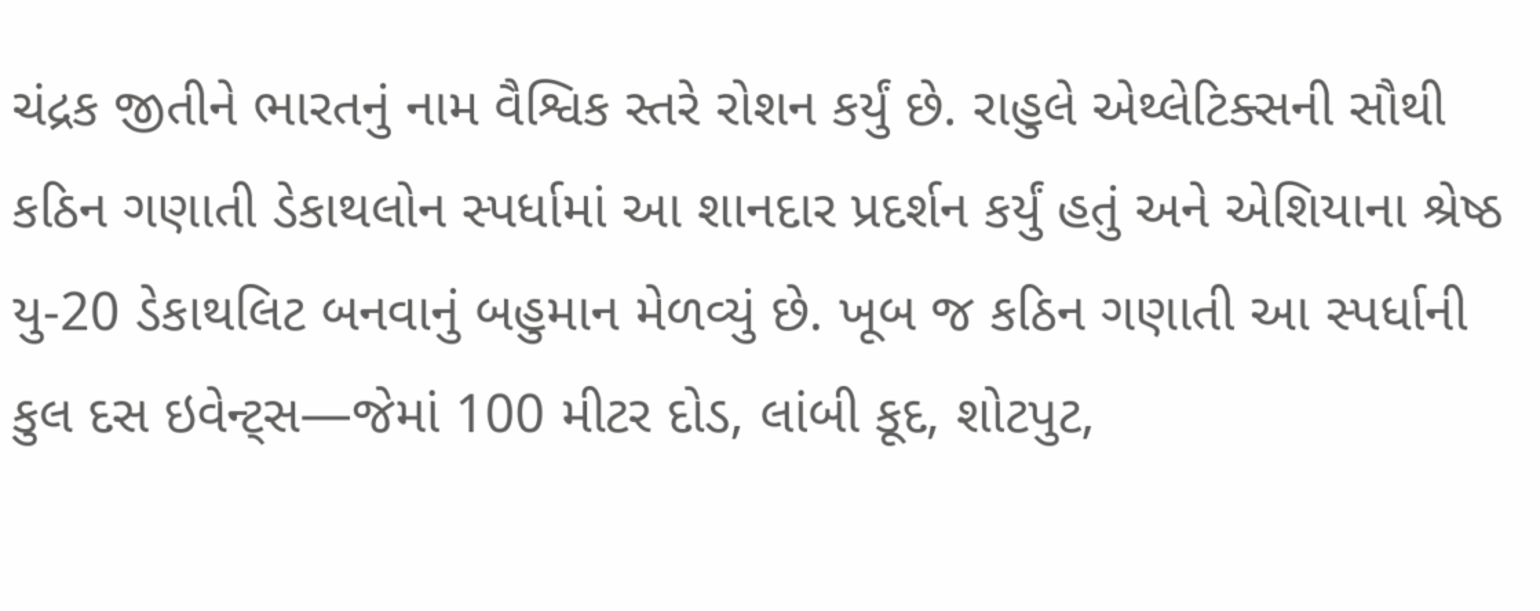ચંદ્રક જીતીને ભારતનું નામ વૈશ્વિક સ્તરે રોશન કર્યું છે. રાહુલે એથ્લેટિક્સની સૌથી કઠિન ગણાતી ડેકાથલોન સ્પર્ધામાં આ શાનદાર પ્રદર્શન કર્યું હતું અને એશિયાના શ્રેષ્ઠ યુ-20 ડેકાથલિટ બનવાનું બહુમાન મેળવ્યું છે. ખૂબ જ કઠિન ગણાતી આ સ્પર્ધાની કુલ દસ ઇવેન્ટ્સ—જેમાં 100 મીટર દોડ, લાંબી કૂદ, શોટપુટ,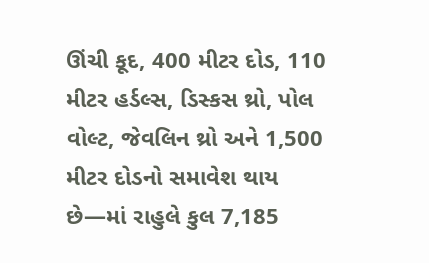ઊંચી કૂદ, 400 મીટર દોડ, 110 મીટર હર્ડલ્સ, ડિસ્કસ થ્રો, પોલ વોલ્ટ, જેવલિન થ્રો અને 1,500 મીટર દોડનો સમાવેશ થાય છે—માં રાહુલે કુલ 7,185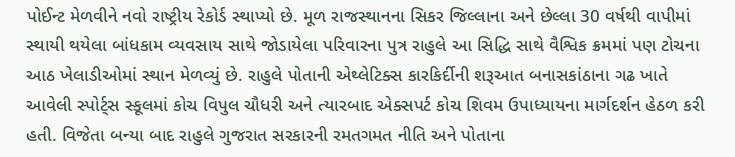પોઈન્ટ મેળવીને નવો રાષ્ટ્રીય રેકોર્ડ સ્થાપ્યો છે. મૂળ રાજસ્થાનના સિકર જિલ્લાના અને છેલ્લા 30 વર્ષથી વાપીમાં સ્થાયી થયેલા બાંધકામ વ્યવસાય સાથે જોડાયેલા પરિવારના પુત્ર રાહુલે આ સિદ્ધિ સાથે વૈશ્વિક ક્રમમાં પણ ટોચના આઠ ખેલાડીઓમાં સ્થાન મેળવ્યું છે. રાહુલે પોતાની એથ્લેટિક્સ કારકિર્દીની શરૂઆત બનાસકાંઠાના ગઢ ખાતે આવેલી સ્પોર્ટ્સ સ્કૂલમાં કોચ વિપુલ ચૌધરી અને ત્યારબાદ એક્સપર્ટ કોચ શિવમ ઉપાધ્યાયના માર્ગદર્શન હેઠળ કરી હતી. વિજેતા બન્યા બાદ રાહુલે ગુજરાત સરકારની રમતગમત નીતિ અને પોતાના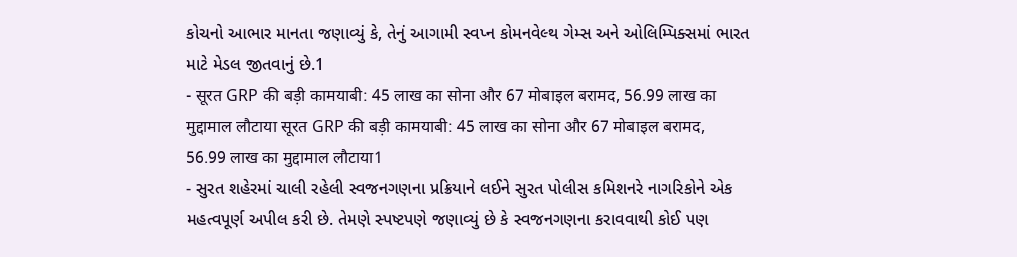કોચનો આભાર માનતા જણાવ્યું કે, તેનું આગામી સ્વપ્ન કોમનવેલ્થ ગેમ્સ અને ઓલિમ્પિક્સમાં ભારત માટે મેડલ જીતવાનું છે.1
- सूरत GRP की बड़ी कामयाबी: 45 लाख का सोना और 67 मोबाइल बरामद, 56.99 लाख का मुद्दामाल लौटाया सूरत GRP की बड़ी कामयाबी: 45 लाख का सोना और 67 मोबाइल बरामद, 56.99 लाख का मुद्दामाल लौटाया1
- સુરત શહેરમાં ચાલી રહેલી સ્વજનગણના પ્રક્રિયાને લઈને સુરત પોલીસ કમિશનરે નાગરિકોને એક મહત્વપૂર્ણ અપીલ કરી છે. તેમણે સ્પષ્ટપણે જણાવ્યું છે કે સ્વજનગણના કરાવવાથી કોઈ પણ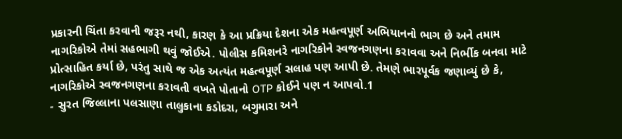પ્રકારની ચિંતા કરવાની જરૂર નથી, કારણ કે આ પ્રક્રિયા દેશના એક મહત્વપૂર્ણ અભિયાનનો ભાગ છે અને તમામ નાગરિકોએ તેમાં સહભાગી થવું જોઈએ. પોલીસ કમિશનરે નાગરિકોને સ્વજનગણના કરાવવા અને નિર્ભીક બનવા માટે પ્રોત્સાહિત કર્યા છે, પરંતુ સાથે જ એક અત્યંત મહત્વપૂર્ણ સલાહ પણ આપી છે. તેમણે ભારપૂર્વક જણાવ્યું છે કે, નાગરિકોએ સ્વજનગણના કરાવતી વખતે પોતાનો OTP કોઈને પણ ન આપવો.1
- સુરત જિલ્લાના પલસાણા તાલુકાના કડોદરા, બગુમારા અને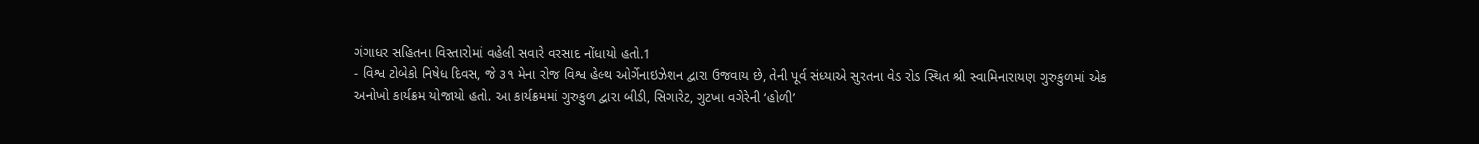ગંગાધર સહિતના વિસ્તારોમાં વહેલી સવારે વરસાદ નોંધાયો હતો.1
- વિશ્વ ટોબેકો નિષેધ દિવસ, જે ૩૧ મેના રોજ વિશ્વ હેલ્થ ઓર્ગેનાઇઝેશન દ્વારા ઉજવાય છે, તેની પૂર્વ સંધ્યાએ સુરતના વેડ રોડ સ્થિત શ્રી સ્વામિનારાયણ ગુરુકુળમાં એક અનોખો કાર્યક્રમ યોજાયો હતો. આ કાર્યક્રમમાં ગુરુકુળ દ્વારા બીડી, સિગારેટ, ગુટખા વગેરેની ‘હોળી’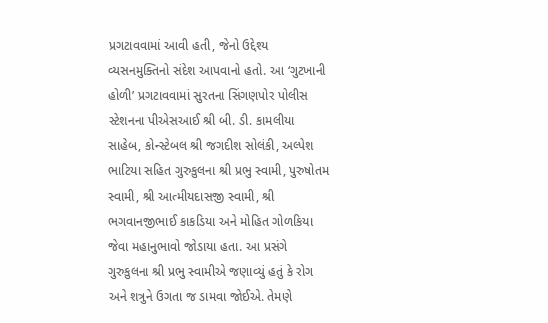પ્રગટાવવામાં આવી હતી, જેનો ઉદ્દેશ્ય વ્યસનમુક્તિનો સંદેશ આપવાનો હતો. આ ‘ગુટખાની હોળી’ પ્રગટાવવામાં સુરતના સિંગણપોર પોલીસ સ્ટેશનના પીએસઆઈ શ્રી બી. ડી. કામલીયા સાહેબ, કોન્સ્ટેબલ શ્રી જગદીશ સોલંકી, અલ્પેશ ભાટિયા સહિત ગુરુકુલના શ્રી પ્રભુ સ્વામી, પુરુષોતમ સ્વામી, શ્રી આત્મીયદાસજી સ્વામી, શ્રી ભગવાનજીભાઈ કાકડિયા અને મોહિત ગોળકિયા જેવા મહાનુભાવો જોડાયા હતા. આ પ્રસંગે ગુરુકુલના શ્રી પ્રભુ સ્વામીએ જણાવ્યું હતું કે રોગ અને શત્રુને ઉગતા જ ડામવા જોઈએ. તેમણે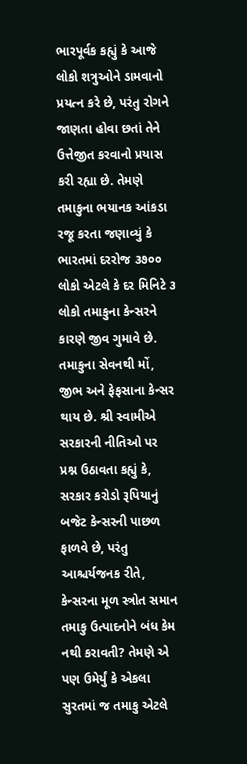ભારપૂર્વક કહ્યું કે આજે લોકો શત્રુઓને ડામવાનો પ્રયત્ન કરે છે, પરંતુ રોગને જાણતા હોવા છતાં તેને ઉત્તેજીત કરવાનો પ્રયાસ કરી રહ્યા છે. તેમણે તમાકુના ભયાનક આંકડા રજૂ કરતા જણાવ્યું કે ભારતમાં દરરોજ ૩૭૦૦ લોકો એટલે કે દર મિનિટે ૩ લોકો તમાકુના કેન્સરને કારણે જીવ ગુમાવે છે. તમાકુના સેવનથી મોં, જીભ અને ફેફસાના કેન્સર થાય છે. શ્રી સ્વામીએ સરકારની નીતિઓ પર પ્રશ્ન ઉઠાવતા કહ્યું કે, સરકાર કરોડો રૂપિયાનું બજેટ કેન્સરની પાછળ ફાળવે છે, પરંતુ આશ્ચર્યજનક રીતે, કેન્સરના મૂળ સ્ત્રોત સમાન તમાકુ ઉત્પાદનોને બંધ કેમ નથી કરાવતી? તેમણે એ પણ ઉમેર્યું કે એકલા સુરતમાં જ તમાકુ એટલે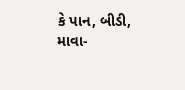કે પાન, બીડી, માવા-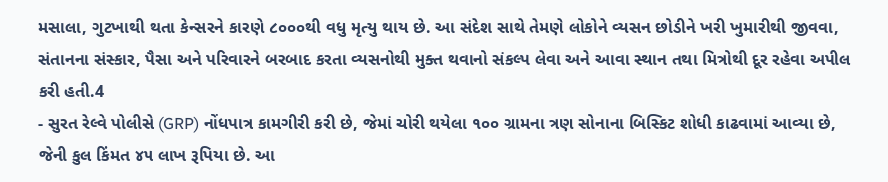મસાલા, ગુટખાથી થતા કેન્સરને કારણે ૮૦૦૦થી વધુ મૃત્યુ થાય છે. આ સંદેશ સાથે તેમણે લોકોને વ્યસન છોડીને ખરી ખુમારીથી જીવવા, સંતાનના સંસ્કાર, પૈસા અને પરિવારને બરબાદ કરતા વ્યસનોથી મુક્ત થવાનો સંકલ્પ લેવા અને આવા સ્થાન તથા મિત્રોથી દૂર રહેવા અપીલ કરી હતી.4
- સુરત રેલ્વે પોલીસે (GRP) નોંધપાત્ર કામગીરી કરી છે, જેમાં ચોરી થયેલા ૧૦૦ ગ્રામના ત્રણ સોનાના બિસ્કિટ શોધી કાઢવામાં આવ્યા છે, જેની કુલ કિંમત ૪૫ લાખ રૂપિયા છે. આ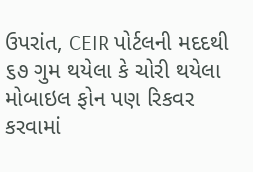ઉપરાંત, CEIR પોર્ટલની મદદથી ૬૭ ગુમ થયેલા કે ચોરી થયેલા મોબાઇલ ફોન પણ રિકવર કરવામાં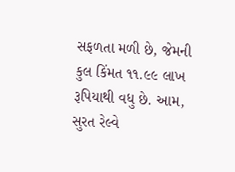સફળતા મળી છે, જેમની કુલ કિંમત ૧૧.૯૯ લાખ રૂપિયાથી વધુ છે. આમ, સુરત રેલ્વે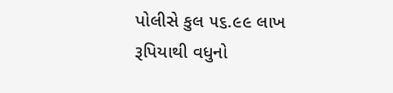પોલીસે કુલ ૫૬.૯૯ લાખ રૂપિયાથી વધુનો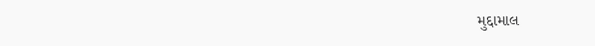મુદ્દામાલ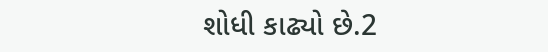શોધી કાઢ્યો છે.2